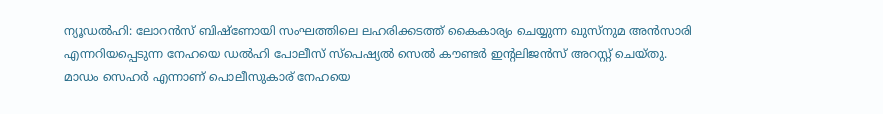ന്യൂഡൽഹി: ലോറൻസ് ബിഷ്ണോയി സംഘത്തിലെ ലഹരിക്കടത്ത് കൈകാര്യം ചെയ്യുന്ന ഖുസ്നുമ അൻസാരി എന്നറിയപ്പെടുന്ന നേഹയെ ഡൽഹി പോലീസ് സ്പെഷ്യൽ സെൽ കൗണ്ടർ ഇന്റലിജൻസ് അറസ്റ്റ് ചെയ്തു. മാഡം സെഹർ എന്നാണ് പൊലീസുകാര് നേഹയെ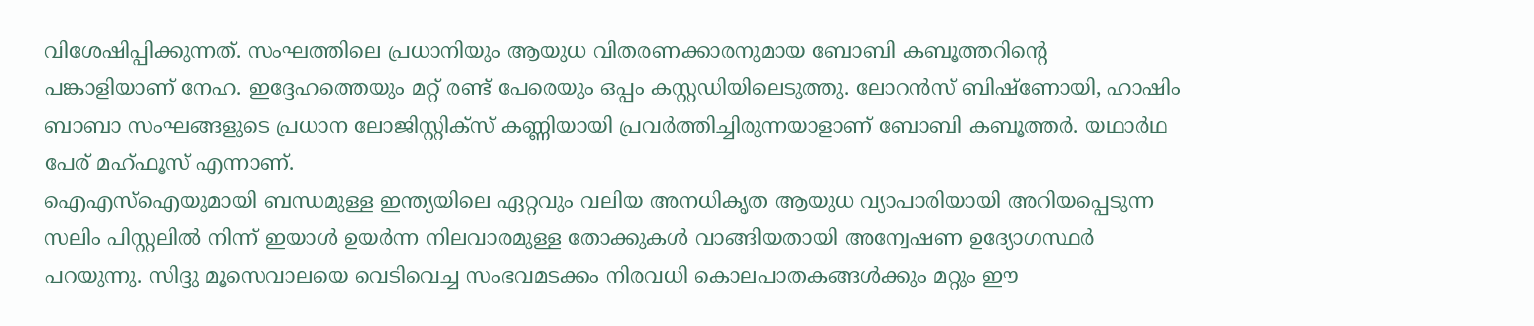വിശേഷിപ്പിക്കുന്നത്. സംഘത്തിലെ പ്രധാനിയും ആയുധ വിതരണക്കാരനുമായ ബോബി കബൂത്തറിന്റെ പങ്കാളിയാണ് നേഹ. ഇദ്ദേഹത്തെയും മറ്റ് രണ്ട് പേരെയും ഒപ്പം കസ്റ്റഡിയിലെടുത്തു. ലോറൻസ് ബിഷ്ണോയി, ഹാഷിം ബാബാ സംഘങ്ങളുടെ പ്രധാന ലോജിസ്റ്റിക്സ് കണ്ണിയായി പ്രവർത്തിച്ചിരുന്നയാളാണ് ബോബി കബൂത്തർ. യഥാർഥ പേര് മഹ്ഫൂസ് എന്നാണ്.
ഐഎസ്ഐയുമായി ബന്ധമുള്ള ഇന്ത്യയിലെ ഏറ്റവും വലിയ അനധികൃത ആയുധ വ്യാപാരിയായി അറിയപ്പെടുന്ന സലിം പിസ്റ്റലിൽ നിന്ന് ഇയാൾ ഉയർന്ന നിലവാരമുള്ള തോക്കുകൾ വാങ്ങിയതായി അന്വേഷണ ഉദ്യോഗസ്ഥർ പറയുന്നു. സിദ്ദു മൂസെവാലയെ വെടിവെച്ച സംഭവമടക്കം നിരവധി കൊലപാതകങ്ങൾക്കും മറ്റും ഈ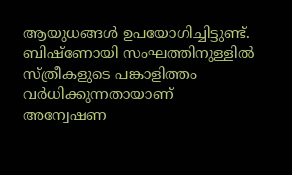ആയുധങ്ങൾ ഉപയോഗിച്ചിട്ടുണ്ട്. ബിഷ്ണോയി സംഘത്തിനുള്ളിൽ സ്ത്രീകളുടെ പങ്കാളിത്തം വർധിക്കുന്നതായാണ് അന്വേഷണ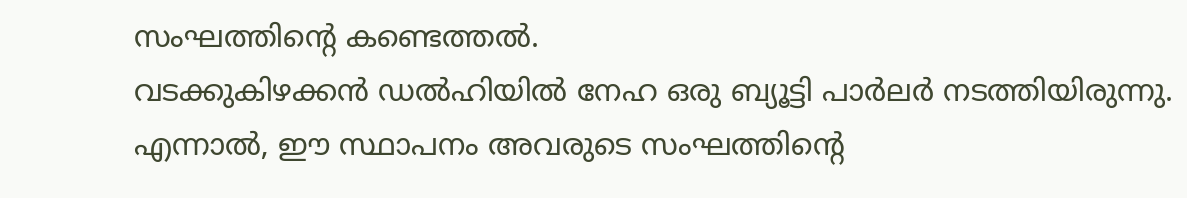സംഘത്തിന്റെ കണ്ടെത്തൽ.
വടക്കുകിഴക്കൻ ഡൽഹിയിൽ നേഹ ഒരു ബ്യൂട്ടി പാർലർ നടത്തിയിരുന്നു. എന്നാൽ, ഈ സ്ഥാപനം അവരുടെ സംഘത്തിന്റെ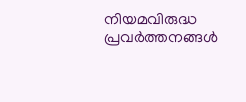നിയമവിരുദ്ധ പ്രവർത്തനങ്ങൾ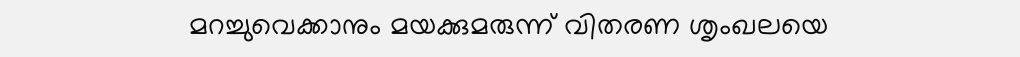മറച്ചുവെക്കാനും മയക്കുമരുന്ന് വിതരണ ശൃംഖലയെ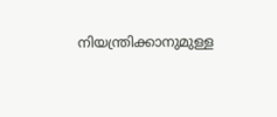നിയന്ത്രിക്കാനുമുള്ള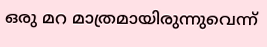ഒരു മറ മാത്രമായിരുന്നുവെന്ന്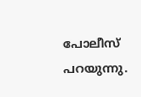പോലീസ് പറയുന്നു.